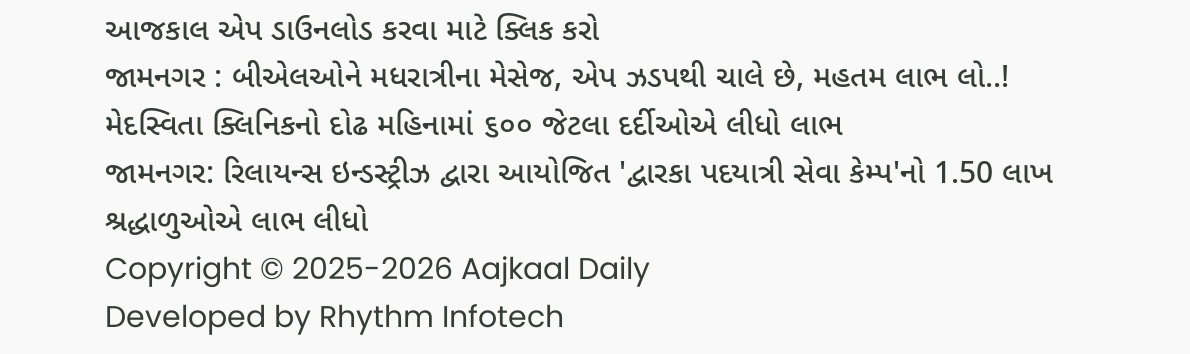આજકાલ એપ ડાઉનલોડ કરવા માટે ક્લિક કરો
જામનગર : બીએલઓને મધરાત્રીના મેસેજ, એપ ઝડપથી ચાલે છે, મહતમ લાભ લો..!
મેદસ્વિતા ક્લિનિકનો દોઢ મહિનામાં ૬૦૦ જેટલા દર્દીઓએ લીધો લાભ
જામનગર: રિલાયન્સ ઇન્ડસ્ટ્રીઝ દ્વારા આયોજિત 'દ્વારકા પદયાત્રી સેવા કેમ્પ'નો 1.50 લાખ શ્રદ્ધાળુઓએ લાભ લીધો
Copyright © 2025-2026 Aajkaal Daily
Developed by Rhythm Infotech